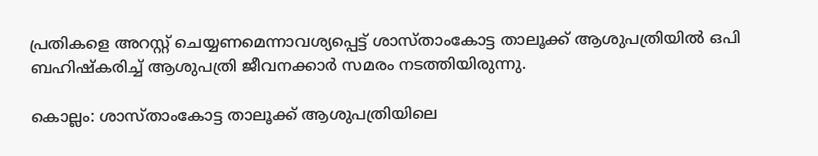പ്രതികളെ അറസ്റ്റ് ചെയ്യണമെന്നാവശ്യപ്പെട്ട് ശാസ്താംകോട്ട താലൂക്ക് ആശുപത്രിയിൽ ഒപി ബഹിഷ്കരിച്ച് ആശുപത്രി ജീവനക്കാര്‍ സമരം നടത്തിയിരുന്നു.

കൊല്ലം: ശാസ്താംകോട്ട താലൂക്ക് ആശുപത്രിയിലെ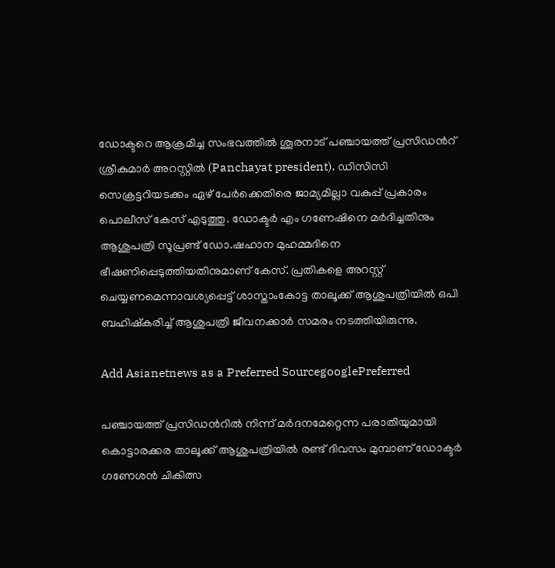ഡോക്ടറെ ആക്രമിച്ച സംഭവത്തില്‍ ശൂരനാട് പഞ്ചായത്ത് പ്രസിഡന്‍റ് ശ്രീകുമാര്‍ അറസ്റ്റില്‍ (Panchayat president). ഡിസിസി സെക്രട്ടറിയടക്കം ഏഴ് പേര്‍ക്കെതിരെ ജാമ്യമില്ലാ വകുപ്പ് പ്രകാരം പൊലീസ് കേസ് എടുത്തു. ഡോക്ടര്‍ എം ഗണേഷിനെ മർദിച്ചതിനും ആശുപത്രി സൂപ്രണ്ട് ഡോ.ഷഹാന മുഹമ്മദിനെ ഭീഷണിപ്പെടുത്തിയതിനുമാണ് കേസ്. പ്രതികളെ അറസ്റ്റ് ചെയ്യണമെന്നാവശ്യപ്പെട്ട് ശാസ്താംകോട്ട താലൂക്ക് ആശുപത്രിയിൽ ഒപി ബഹിഷ്കരിച്ച് ആശുപത്രി ജീവനക്കാര്‍ സമരം നടത്തിയിരുന്നു.

Add Asianetnews as a Preferred SourcegooglePreferred

പഞ്ചായത്ത് പ്രസിഡന്‍റില്‍ നിന്ന് മര്‍ദനമേറ്റെന്ന പരാതിയുമായി കൊട്ടാരക്കര താലൂക്ക് ആശുപത്രിയില്‍ രണ്ട് ദിവസം മുമ്പാണ് ഡോക്ടര്‍ ഗണേശന്‍ ചികിത്സ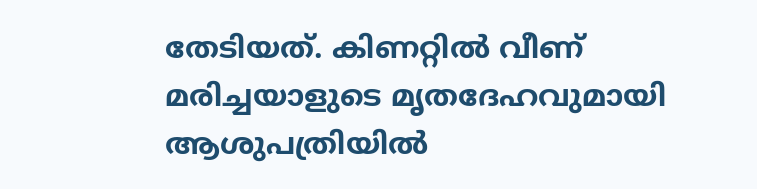തേടിയത്. കിണറ്റില്‍ വീണ് മരിച്ചയാളുടെ മൃതദേഹവുമായി ആശുപത്രിയില്‍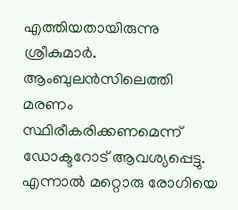എത്തിയതായിരുന്നു ശ്രീകുമാര്‍. ആംബുലന്‍സിലെത്തി മരണം സ്ഥിരീകരിക്കണമെന്ന് ഡോക്ടറോട് ആവശ്യപ്പെട്ടു. എന്നാല്‍ മറ്റൊരു രോഗിയെ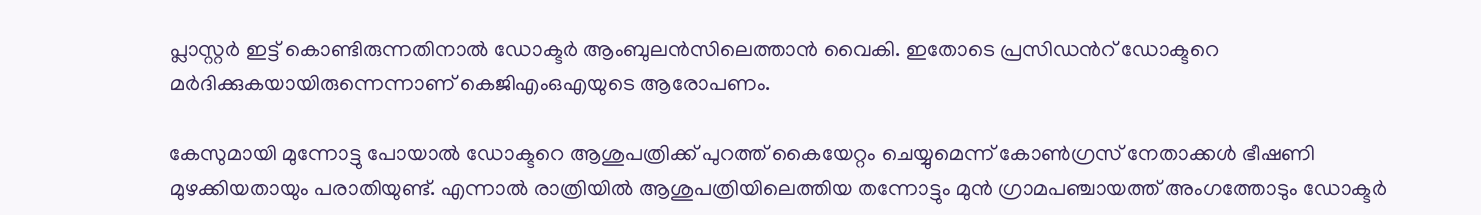പ്ലാസ്റ്റര്‍ ഇട്ട് കൊണ്ടിരുന്നതിനാല്‍ ഡോക്ടര്‍ ആംബുലന്‍സിലെത്താന്‍ വൈകി. ഇതോടെ പ്രസിഡന്‍റ് ഡോക്ടറെ മര്‍ദിക്കുകയായിരുന്നെന്നാണ് കെജിഎംഒഎയുടെ ആരോപണം.

കേസുമായി മുന്നോട്ടു പോയാല്‍ ഡോക്ടറെ ആശുപത്രിക്ക് പുറത്ത് കൈയേറ്റം ചെയ്യുമെന്ന് കോണ്‍ഗ്രസ് നേതാക്കള്‍ ഭീഷണി മുഴക്കിയതായും പരാതിയുണ്ട്. എന്നാല്‍ രാത്രിയില്‍ ആശുപത്രിയിലെത്തിയ തന്നോട്ടും മുന്‍ ഗ്രാമപഞ്ചായത്ത് അംഗത്തോടും ഡോക്ടര്‍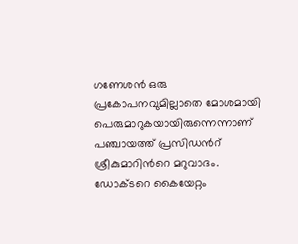ഗണേശന്‍ ഒരു പ്രകോപനവുമില്ലാതെ മോശമായി പെരുമാറുകയായിരുന്നെന്നാണ് പഞ്ചായത്ത് പ്രസിഡന്‍റ് ശ്രീകുമാറിന്‍റെ മറുവാദം. ഡോക്ടറെ കൈയേറ്റം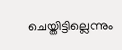ചെയ്തിട്ടില്ലെന്നും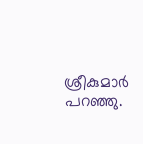ശ്രീകുമാര്‍ പറഞ്ഞു.